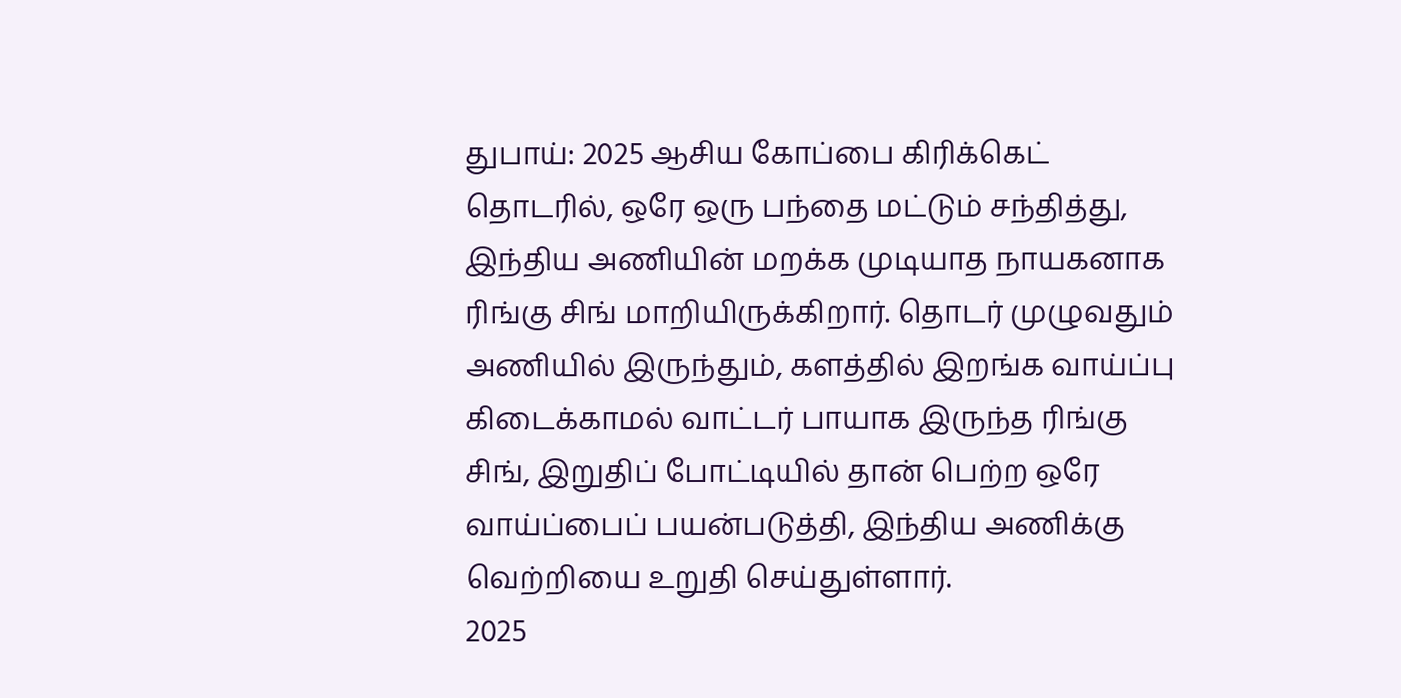துபாய்: 2025 ஆசிய கோப்பை கிரிக்கெட் தொடரில், ஒரே ஒரு பந்தை மட்டும் சந்தித்து, இந்திய அணியின் மறக்க முடியாத நாயகனாக ரிங்கு சிங் மாறியிருக்கிறார். தொடர் முழுவதும் அணியில் இருந்தும், களத்தில் இறங்க வாய்ப்பு கிடைக்காமல் வாட்டர் பாயாக இருந்த ரிங்கு சிங், இறுதிப் போட்டியில் தான் பெற்ற ஒரே வாய்ப்பைப் பயன்படுத்தி, இந்திய அணிக்கு வெற்றியை உறுதி செய்துள்ளார்.
2025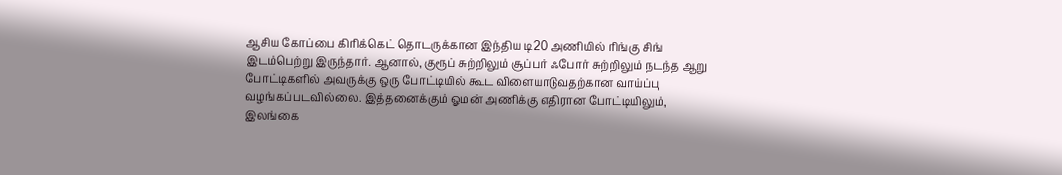ஆசிய கோப்பை கிரிக்கெட் தொடருக்கான இந்திய டி20 அணியில் ரிங்கு சிங் இடம்பெற்று இருந்தார். ஆனால், குரூப் சுற்றிலும் சூப்பர் ஃபோர் சுற்றிலும் நடந்த ஆறு போட்டிகளில் அவருக்கு ஒரு போட்டியில் கூட விளையாடுவதற்கான வாய்ப்பு வழங்கப்படவில்லை. இத்தனைக்கும் ஓமன் அணிக்கு எதிரான போட்டியிலும், இலங்கை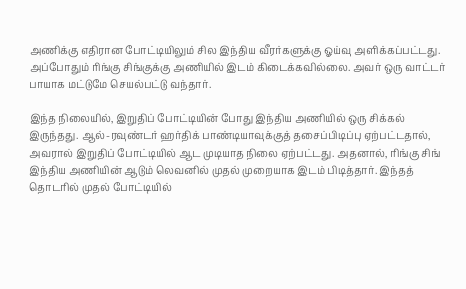அணிக்கு எதிரான போட்டியிலும் சில இந்திய வீரர்களுக்கு ஓய்வு அளிக்கப்பட்டது. அப்போதும் ரிங்கு சிங்குக்கு அணியில் இடம் கிடைக்கவில்லை. அவர் ஒரு வாட்டர் பாயாக மட்டுமே செயல்பட்டு வந்தார்.

இந்த நிலையில், இறுதிப் போட்டியின் போது இந்திய அணியில் ஒரு சிக்கல் இருந்தது. ஆல்-ரவுண்டர் ஹர்திக் பாண்டியாவுக்குத் தசைப்பிடிப்பு ஏற்பட்டதால், அவரால் இறுதிப் போட்டியில் ஆட முடியாத நிலை ஏற்பட்டது. அதனால், ரிங்கு சிங் இந்திய அணியின் ஆடும் லெவனில் முதல் முறையாக இடம் பிடித்தார். இந்தத் தொடரில் முதல் போட்டியில்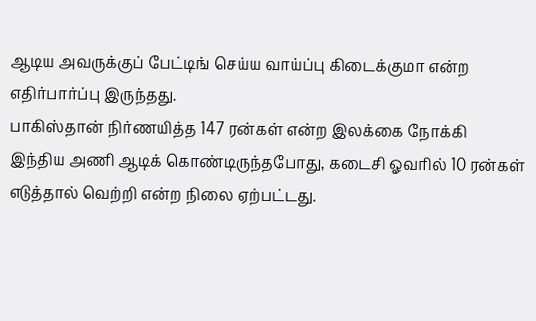ஆடிய அவருக்குப் பேட்டிங் செய்ய வாய்ப்பு கிடைக்குமா என்ற எதிர்பார்ப்பு இருந்தது.
பாகிஸ்தான் நிர்ணயித்த 147 ரன்கள் என்ற இலக்கை நோக்கி இந்திய அணி ஆடிக் கொண்டிருந்தபோது, கடைசி ஓவரில் 10 ரன்கள் எடுத்தால் வெற்றி என்ற நிலை ஏற்பட்டது.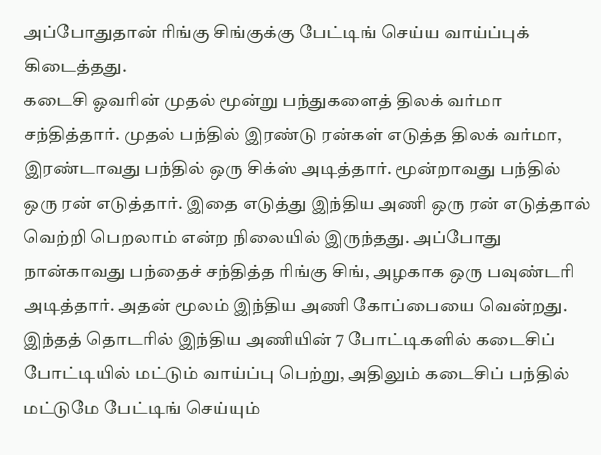அப்போதுதான் ரிங்கு சிங்குக்கு பேட்டிங் செய்ய வாய்ப்புக் கிடைத்தது.
கடைசி ஓவரின் முதல் மூன்று பந்துகளைத் திலக் வர்மா சந்தித்தார். முதல் பந்தில் இரண்டு ரன்கள் எடுத்த திலக் வர்மா, இரண்டாவது பந்தில் ஒரு சிக்ஸ் அடித்தார். மூன்றாவது பந்தில் ஒரு ரன் எடுத்தார். இதை எடுத்து இந்திய அணி ஒரு ரன் எடுத்தால் வெற்றி பெறலாம் என்ற நிலையில் இருந்தது. அப்போது நான்காவது பந்தைச் சந்தித்த ரிங்கு சிங், அழகாக ஒரு பவுண்டரி அடித்தார். அதன் மூலம் இந்திய அணி கோப்பையை வென்றது.
இந்தத் தொடரில் இந்திய அணியின் 7 போட்டிகளில் கடைசிப் போட்டியில் மட்டும் வாய்ப்பு பெற்று, அதிலும் கடைசிப் பந்தில் மட்டுமே பேட்டிங் செய்யும்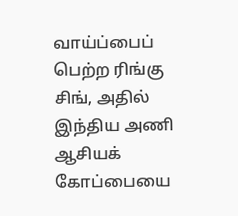வாய்ப்பைப் பெற்ற ரிங்கு சிங், அதில் இந்திய அணி ஆசியக் கோப்பையை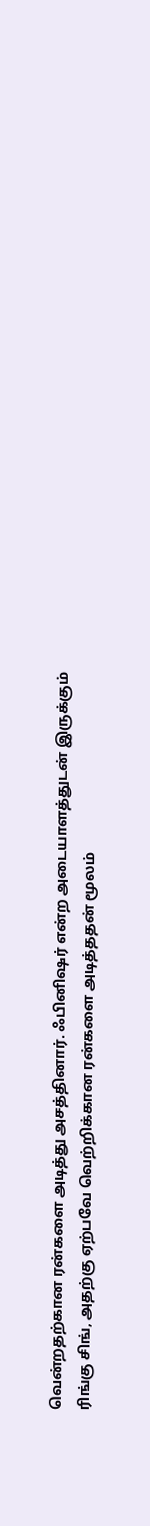வென்றதற்கான ரன்களை அடித்து அசத்தினார். ஃபினிஷர் என்ற அடையாளத்துடன் இருக்கும் ரிங்கு சிங், அதற்கு ஏற்பவே வெற்றிக்கான ரன்களை அடித்ததன் மூலம்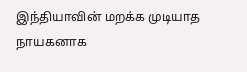இந்தியாவின் மறக்க முடியாத நாயகனாக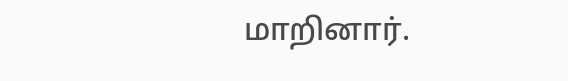மாறினார்.